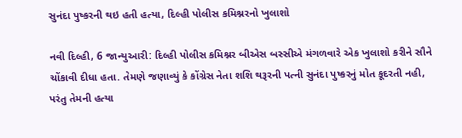સુનંદા પુષ્કરની થઇ હતી હત્યા, દિલ્હી પોલીસ કમિશ્નરનો ખુલાશો

નવી દિલ્હી, 6 જાન્યુઆરી: દિલ્હી પોલીસ કમિશ્નર બીએસ બસ્સીએ મંગળવારે એક ખુલાશો કરીને સૌને ચોંકાવી દીધા હતા. તેમણે જણાવ્યું કે કોંગ્રેસ નેતા શશિ થરૂરની પત્ની સુનંદા પુષ્કરનું મોત કૂદરતી નહી, પરંતુ તેમની હત્યા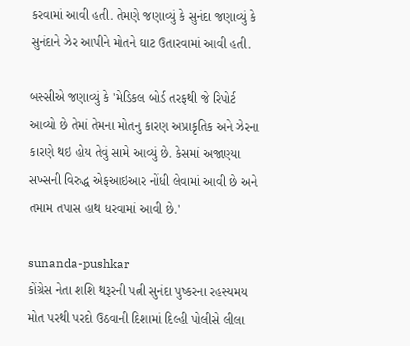કરવામાં આવી હતી. તેમણે જણાવ્યું કે સુનંદા જણાવ્યું કે સુનંદાને ઝેર આપીને મોતને ઘાટ ઉતારવામાં આવી હતી.

બસ્સીએ જણાવ્યું કે 'મેડિકલ બોર્ડ તરફથી જે રિપોર્ટ આવ્યો છે તેમાં તેમના મોતનુ કારણ અપ્રાકૃતિક અને ઝેરના કારણે થઇ હોય તેવું સામે આવ્યું છે. કેસમાં અજાણ્યા સખ્સની વિરુદ્ધ એફઆઇઆર નોંધી લેવામાં આવી છે અને તમામ તપાસ હાથ ધરવામાં આવી છે.'

sunanda-pushkar
કોંગ્રેસ નેતા શશિ થરૂરની પત્ની સુનંદા પુષ્કરના રહસ્યમય મોત પરથી પરદો ઉઠવાની દિશામાં દિલ્હી પોલીસે લીલા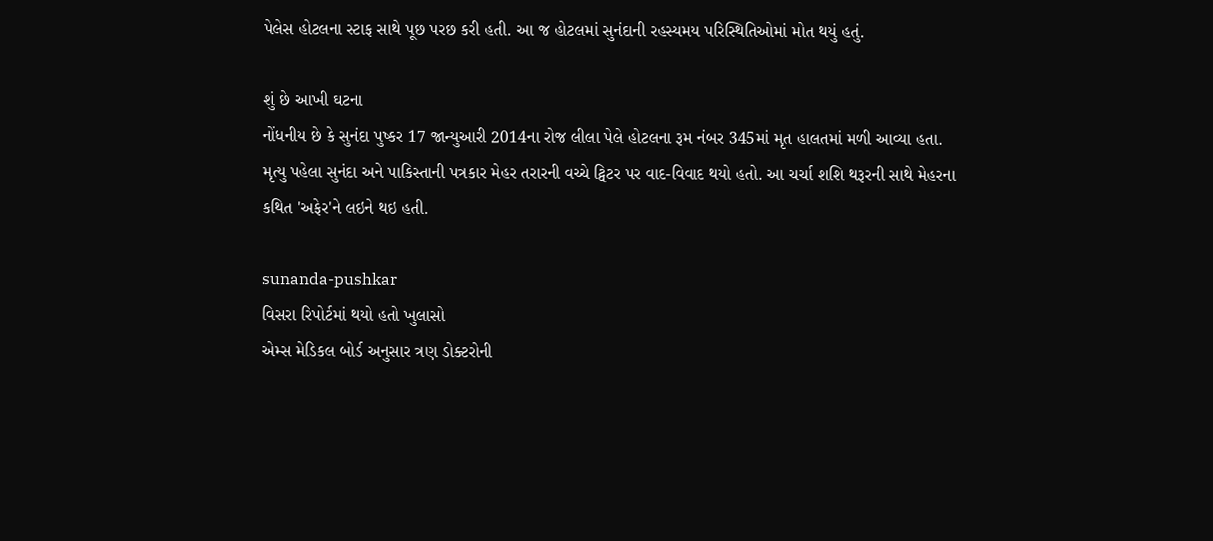પેલેસ હોટલના સ્ટાફ સાથે પૂછ પરછ કરી હતી. આ જ હોટલમાં સુનંદાની રહસ્યમય પરિસ્થિતિઓમાં મોત થયું હતું.

શું છે આખી ઘટના
નોંધનીય છે કે સુનંદા પુષ્કર 17 જાન્યુઆરી 2014ના રોજ લીલા પેલે હોટલના રૂમ નંબર 345માં મૃત હાલતમાં મળી આવ્યા હતા. મૃત્યુ પહેલા સુનંદા અને પાકિસ્તાની પત્રકાર મેહર તરારની વચ્ચે ટ્વિટર પર વાદ-વિવાદ થયો હતો. આ ચર્ચા શશિ થરૂરની સાથે મેહરના કથિત 'અફેર'ને લઇને થઇ હતી.

sunanda-pushkar
વિસરા રિપોર્ટમાં થયો હતો ખુલાસો
એમ્સ મેડિકલ બોર્ડ અનુસાર ત્રણ ડોક્ટરોની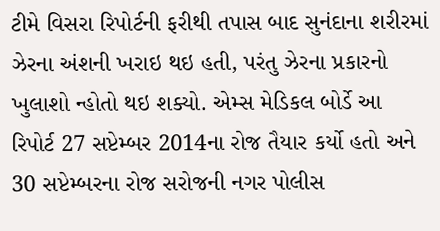ટીમે વિસરા રિપોર્ટની ફરીથી તપાસ બાદ સુનંદાના શરીરમાં ઝેરના અંશની ખરાઇ થઇ હતી, પરંતુ ઝેરના પ્રકારનો ખુલાશો ન્હોતો થઇ શક્યો. એમ્સ મેડિકલ બોર્ડે આ રિપોર્ટ 27 સપ્ટેમ્બર 2014ના રોજ તૈયાર કર્યો હતો અને 30 સપ્ટેમ્બરના રોજ સરોજની નગર પોલીસ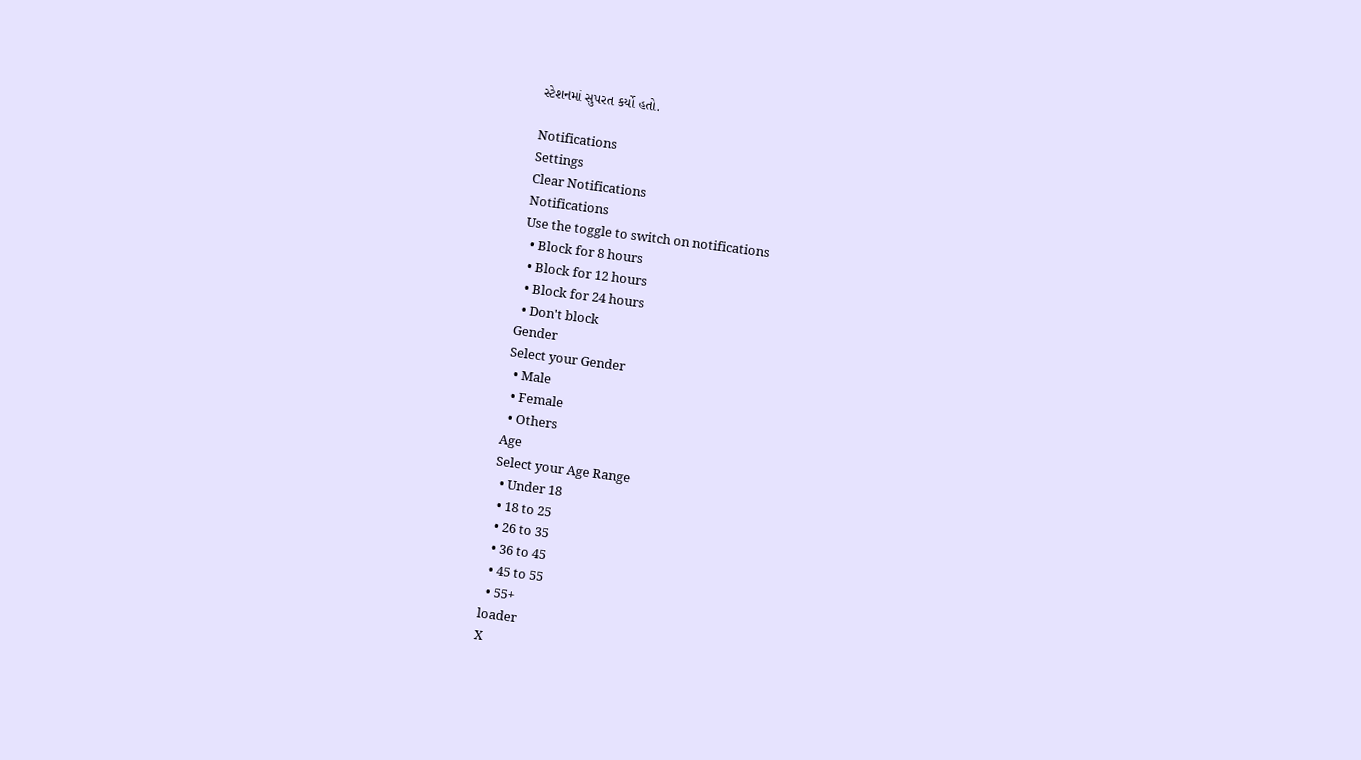સ્ટેશનમાં સુપરત કર્યો હતો.

Notifications
Settings
Clear Notifications
Notifications
Use the toggle to switch on notifications
  • Block for 8 hours
  • Block for 12 hours
  • Block for 24 hours
  • Don't block
Gender
Select your Gender
  • Male
  • Female
  • Others
Age
Select your Age Range
  • Under 18
  • 18 to 25
  • 26 to 35
  • 36 to 45
  • 45 to 55
  • 55+
loader
X